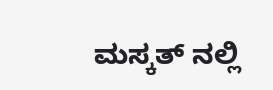ಮಸ್ಕತ್ ನಲ್ಲಿ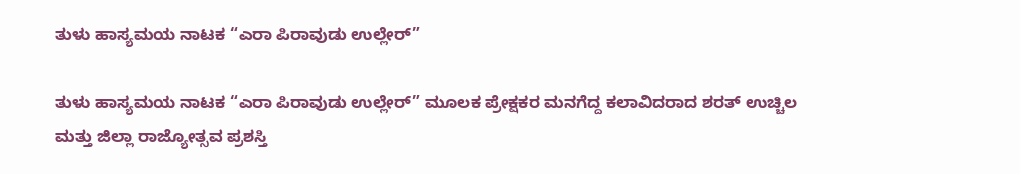ತುಳು ಹಾಸ್ಯಮಯ ನಾಟಕ “ಎರಾ ಪಿರಾವುಡು ಉಲ್ಲೇರ್”

ತುಳು ಹಾಸ್ಯಮಯ ನಾಟಕ “ಎರಾ ಪಿರಾವುಡು ಉಲ್ಲೇರ್” ಮೂಲಕ ಪ್ರೇಕ್ಷಕರ ಮನಗೆದ್ದ ಕಲಾವಿದರಾದ ಶರತ್ ಉಚ್ಚಿಲ ಮತ್ತು ಜಿಲ್ಲಾ ರಾಜ್ಯೋತ್ಸವ ಪ್ರಶಸ್ತಿ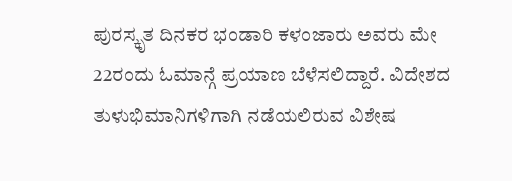ಪುರಸ್ಕೃತ ದಿನಕರ ಭಂಡಾರಿ ಕಳಂಜಾರು ಅವರು ಮೇ 22ರಂದು ಓಮಾನ್ಗೆ ಪ್ರಯಾಣ ಬೆಳೆಸಲಿದ್ದಾರೆ. ವಿದೇಶದ ತುಳುಭಿಮಾನಿಗಳಿಗಾಗಿ ನಡೆಯಲಿರುವ ವಿಶೇಷ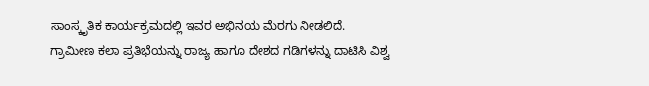ಸಾಂಸ್ಕೃತಿಕ ಕಾರ್ಯಕ್ರಮದಲ್ಲಿ ಇವರ ಅಭಿನಯ ಮೆರಗು ನೀಡಲಿದೆ.
ಗ್ರಾಮೀಣ ಕಲಾ ಪ್ರತಿಭೆಯನ್ನು ರಾಜ್ಯ ಹಾಗೂ ದೇಶದ ಗಡಿಗಳನ್ನು ದಾಟಿಸಿ ವಿಶ್ವ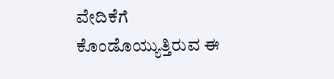ವೇದಿಕೆಗೆ ಕೊಂಡೊಯ್ಯುತ್ತಿರುವ ಈ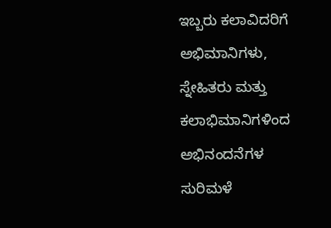ಇಬ್ಬರು ಕಲಾವಿದರಿಗೆ ಅಭಿಮಾನಿಗಳು, ಸ್ನೇಹಿತರು ಮತ್ತು ಕಲಾಭಿಮಾನಿಗಳಿಂದ ಅಭಿನಂದನೆಗಳ ಸುರಿಮಳೆ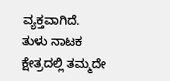ವ್ಯಕ್ತವಾಗಿದೆ.
ತುಳು ನಾಟಕ ಕ್ಷೇತ್ರದಲ್ಲಿ ತಮ್ಮದೇ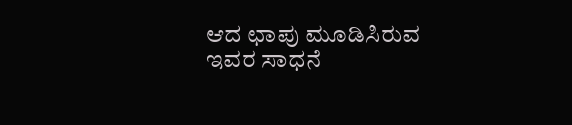ಆದ ಛಾಪು ಮೂಡಿಸಿರುವ ಇವರ ಸಾಧನೆ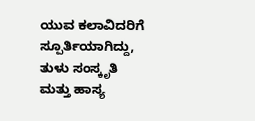ಯುವ ಕಲಾವಿದರಿಗೆ ಸ್ಪೂರ್ತಿಯಾಗಿದ್ದು, ತುಳು ಸಂಸ್ಕೃತಿ ಮತ್ತು ಹಾಸ್ಯ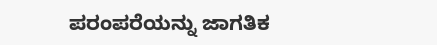ಪರಂಪರೆಯನ್ನು ಜಾಗತಿಕ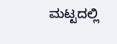ಮಟ್ಟದಲ್ಲಿ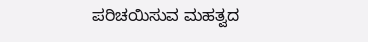ಪರಿಚಯಿಸುವ ಮಹತ್ವದ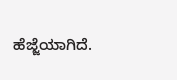ಹೆಜ್ಜೆಯಾಗಿದೆ.